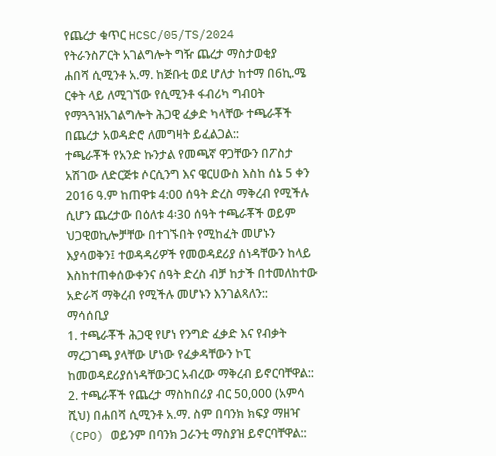የጨረታ ቁጥር HCSC/05/TS/2024
የትራንስፖርት አገልግሎት ግዥ ጨረታ ማስታወቂያ
ሐበሻ ሲሚንቶ አ.ማ. ከጅቡቲ ወደ ሆለታ ከተማ በ6ኪ.ሜ ርቀት ላይ ለሚገኘው የሲሚንቶ ፋብሪካ ግብዐት የማጓጓዝአገልግሎት ሕጋዊ ፈቃድ ካላቸው ተጫራቾች በጨረታ አወዳድሮ ለመግዛት ይፈልጋል::
ተጫራቾች የአንድ ኩንታል የመጫኛ ዋጋቸውን በፖስታ አሽገው ለድርጅቱ ሶርሲንግ እና ዌርሀውስ እስከ ሰኔ 5 ቀን 2016 ዓ.ም ከጠዋቱ 4:00 ሰዓት ድረስ ማቅረብ የሚችሉ ሲሆን ጨረታው በዕለቱ 4፡30 ሰዓት ተጫራቾች ወይም ህጋዊወኪሎቻቸው በተገኙበት የሚከፈት መሆኑን እያሳወቅን፤ ተወዳዳሪዎች የመወዳደሪያ ሰነዳቸውን ከላይ እስከተጠቀሰውቀንና ሰዓት ድረስ ብቻ ከታች በተመለከተው አድራሻ ማቅረብ የሚችሉ መሆኑን እንገልጻለን::
ማሳሰቢያ
1. ተጫራቾች ሕጋዊ የሆነ የንግድ ፈቃድ እና የብቃት ማረጋገጫ ያላቸው ሆነው የፈቃዳቸውን ኮፒ ከመወዳደሪያሰነዳቸውጋር አብረው ማቅረብ ይኖርባቸዋል::
2. ተጫራቾች የጨረታ ማስከበሪያ ብር 50,000 (አምሳ ሺህ) በሐበሻ ሲሚንቶ አ.ማ. ስም በባንክ ክፍያ ማዘዣ (CPO) ወይንም በባንክ ጋራንቲ ማስያዝ ይኖርባቸዋል::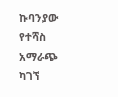ኩባንያው የተሻስ አማራጭ ካገኘ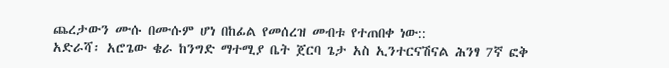ጨረታውን ሙሱ በሙሱም ሆነ በከፊል የመሰረዝ መብቱ የተጠበቀ ነው::
አድራሻ፡ አሮጌው ቄራ ከንግድ ማተሚያ ቤት ጀርባ ጌታ አስ ኢንተርናሽናል ሕንፃ 7ኛ ፎቅ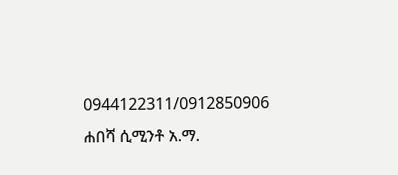0944122311/0912850906
ሐበሻ ሲሚንቶ አ.ማ.